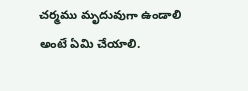చర్మము మృదువుగా ఉండాలి అంటే ఏమి చేయాలి.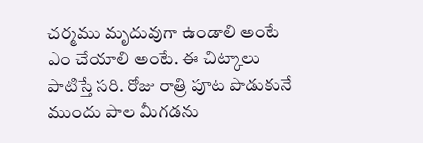చర్మము మృదువుగా ఉండాలి అంటే ఎం చేయాలి అంటే. ఈ చిట్కాలు పాటిస్తే సరి. రోజు రాత్రి పూట పొడుకునే ముందు పాల మీగడను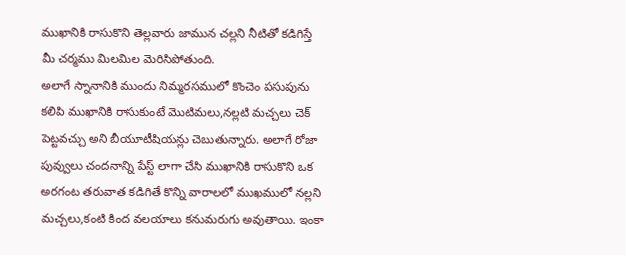ముఖానికి రాసుకొని తెల్లవారు జామున చల్లని నీటితో కడిగిస్తే మీ చర్మము మిలమిల మెరిసిపోతుంది.
అలాగే స్నానానికి ముందు నిమ్మరసములో కొంచెం పసుపును కలిపి ముఖానికి రాసుకుంటే మొటిమలు,నల్లటి మచ్చలు చెక్ పెట్టవచ్చు అని బీయూటీషియన్లు చెబుతున్నారు. అలాగే రోజా పువ్వులు చందనాన్ని పేస్ట్ లాగా చేసి ముఖానికి రాసుకొని ఒక అరగంట తరువాత కడిగితే కొన్ని వారాలలో ముఖములో నల్లని మచ్చలు,కంటి కింద వలయాలు కనుమరుగు అవుతాయి. ఇంకా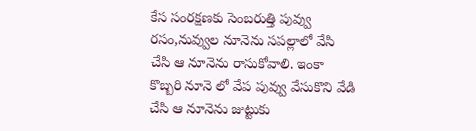కేస సంరక్షణకు సెంబరుత్తి పువ్వు రసం,నువ్వుల నూనెను సపల్లాలో వేసి చేసి ఆ నూనెను రాసుకోవాలి. ఇంకా కొబ్బరి నూనె లో వేప పువ్వు వేసుకొని వేడి చేసి ఆ నూనెను జుట్టుకు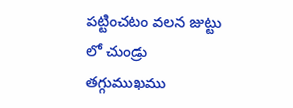పట్టించటం వలన జుట్టు లో చుండ్రు తగ్గుముఖము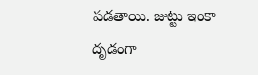పడతాయి. జుట్టు ఇంకా దృడంగా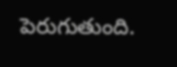పెరుగుతుంది.